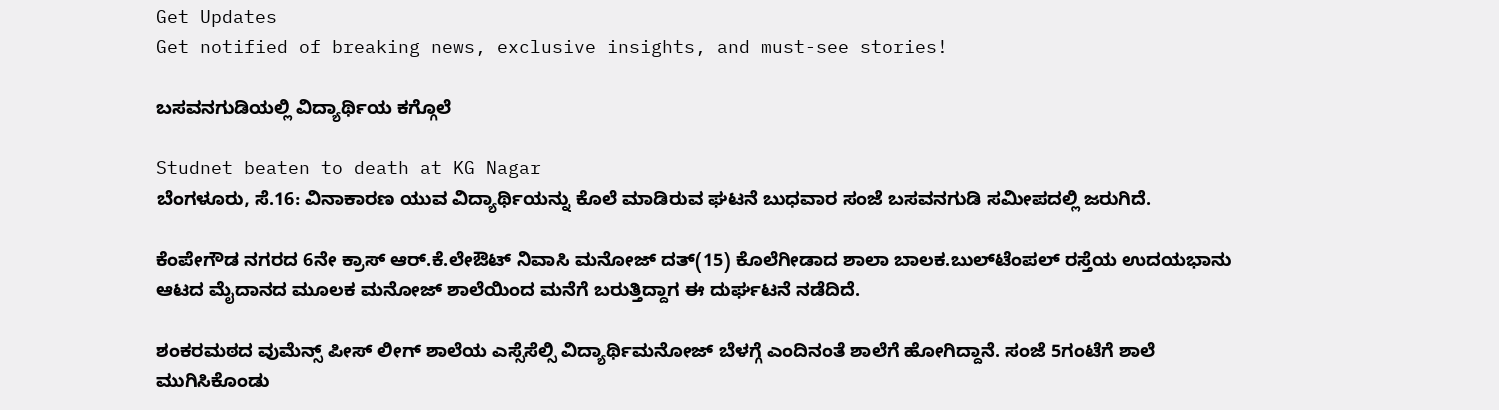Get Updates
Get notified of breaking news, exclusive insights, and must-see stories!

ಬಸವನಗುಡಿಯಲ್ಲಿ ವಿದ್ಯಾರ್ಥಿಯ ಕಗ್ಗೊಲೆ

Studnet beaten to death at KG Nagar
ಬೆಂಗಳೂರು, ಸೆ.16: ವಿನಾಕಾರಣ ಯುವ ವಿದ್ಯಾರ್ಥಿಯನ್ನು ಕೊಲೆ ಮಾಡಿರುವ ಘಟನೆ ಬುಧವಾರ ಸಂಜೆ ಬಸವನಗುಡಿ ಸಮೀಪದಲ್ಲಿ ಜರುಗಿದೆ.

ಕೆಂಪೇಗೌಡ ನಗರದ 6ನೇ ಕ್ರಾಸ್ ಆರ್.ಕೆ.ಲೇಔಟ್ ನಿವಾಸಿ ಮನೋಜ್ ದತ್(15) ಕೊಲೆಗೀಡಾದ ಶಾಲಾ ಬಾಲಕ.ಬುಲ್‌ಟೆಂಪಲ್ ರಸ್ತೆಯ ಉದಯಭಾನು ಆಟದ ಮೈದಾನದ ಮೂಲಕ ಮನೋಜ್ ಶಾಲೆಯಿಂದ ಮನೆಗೆ ಬರುತ್ತಿದ್ದಾಗ ಈ ದುರ್ಘಟನೆ ನಡೆದಿದೆ.

ಶಂಕರಮಠದ ವುಮೆನ್ಸ್ ಪೀಸ್ ಲೀಗ್ ಶಾಲೆಯ ಎಸ್ಸೆಸೆಲ್ಸಿ ವಿದ್ಯಾರ್ಥಿಮನೋಜ್ ಬೆಳಗ್ಗೆ ಎಂದಿನಂತೆ ಶಾಲೆಗೆ ಹೋಗಿದ್ದಾನೆ. ಸಂಜೆ 5ಗಂಟೆಗೆ ಶಾಲೆ ಮುಗಿಸಿಕೊಂಡು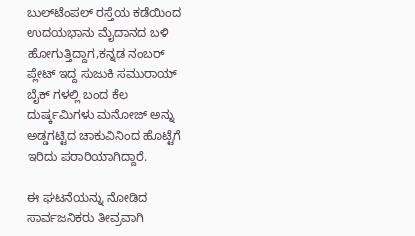ಬುಲ್‌ಟೆಂಪಲ್ ರಸ್ತೆಯ ಕಡೆಯಿಂದ ಉದಯಭಾನು ಮೈದಾನದ ಬಳಿ ಹೋಗುತ್ತಿದ್ದಾಗ,ಕನ್ನಡ ನಂಬರ್ ಪ್ಲೇಟ್ ಇದ್ದ ಸುಜುಕಿ ಸಮುರಾಯ್ ಬೈಕ್ ಗಳಲ್ಲಿ ಬಂದ ಕೆಲ ದುರ್ಷ್ಕಮಿಗಳು ಮನೋಜ್ ಅನ್ನು ಅಡ್ಡಗಟ್ಟಿದ ಚಾಕುವಿನಿಂದ ಹೊಟ್ಟೆಗೆ ಇರಿದು ಪರಾರಿಯಾಗಿದ್ದಾರೆ.

ಈ ಘಟನೆಯನ್ನು ನೋಡಿದ ಸಾರ್ವಜನಿಕರು ತೀವ್ರವಾಗಿ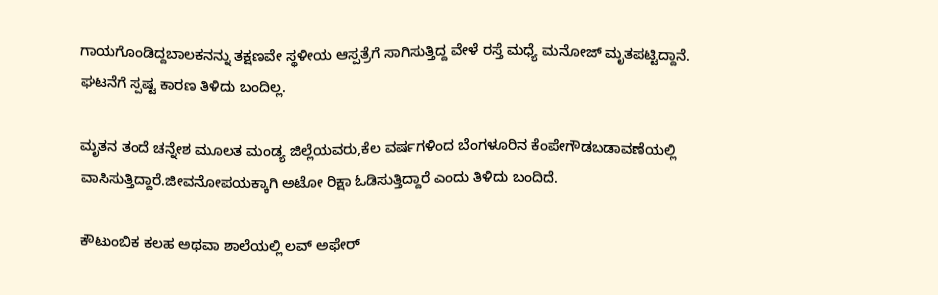ಗಾಯಗೊಂಡಿದ್ದಬಾಲಕನನ್ನು ತಕ್ಷಣವೇ ಸ್ಥಳೀಯ ಆಸ್ಪತ್ರೆಗೆ ಸಾಗಿಸುತ್ತಿದ್ದ ವೇಳೆ ರಸ್ತೆ ಮಧ್ಯೆ ಮನೋಜ್ ಮೃತಪಟ್ಟಿದ್ದಾನೆ. ಘಟನೆಗೆ ಸ್ಪಷ್ಟ ಕಾರಣ ತಿಳಿದು ಬಂದಿಲ್ಲ.

ಮೃತನ ತಂದೆ ಚನ್ನೇಶ ಮೂಲತ ಮಂಡ್ಯ ಜಿಲ್ಲೆಯವರು,ಕೆಲ ವರ್ಷಗಳಿಂದ ಬೆಂಗಳೂರಿನ ಕೆಂಪೇಗೌಡಬಡಾವಣೆಯಲ್ಲಿ ವಾಸಿಸುತ್ತಿದ್ದಾರೆ.ಜೀವನೋಪಯಕ್ಕಾಗಿ ಅಟೋ ರಿಕ್ಷಾ ಓಡಿಸುತ್ತಿದ್ದಾರೆ ಎಂದು ತಿಳಿದು ಬಂದಿದೆ.

ಕೌಟುಂಬಿಕ ಕಲಹ ಅಥವಾ ಶಾಲೆಯಲ್ಲಿ ಲವ್ ಅಫೇರ್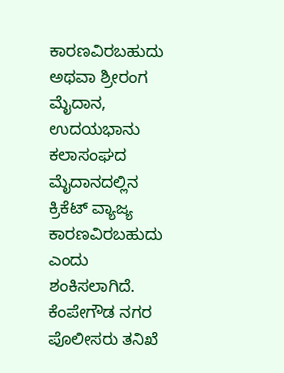ಕಾರಣವಿರಬಹುದು ಅಥವಾ ಶ್ರೀರಂಗ ಮೈದಾನ, ಉದಯಭಾನು ಕಲಾಸಂಘದ ಮೈದಾನದಲ್ಲಿನ ಕ್ರಿಕೆಟ್ ವ್ಯಾಜ್ಯ ಕಾರಣವಿರಬಹುದು ಎಂದು ಶಂಕಿಸಲಾಗಿದೆ. ಕೆಂಪೇಗೌಡ ನಗರ ಪೊಲೀಸರು ತನಿಖೆ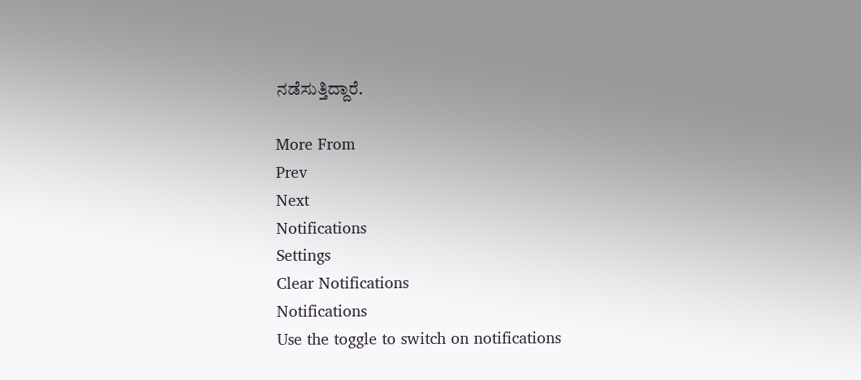ನಡೆಸುತ್ತಿದ್ದಾರೆ.

More From
Prev
Next
Notifications
Settings
Clear Notifications
Notifications
Use the toggle to switch on notifications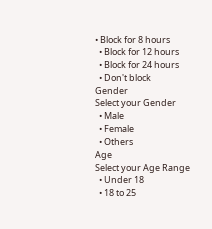• Block for 8 hours
  • Block for 12 hours
  • Block for 24 hours
  • Don't block
Gender
Select your Gender
  • Male
  • Female
  • Others
Age
Select your Age Range
  • Under 18
  • 18 to 25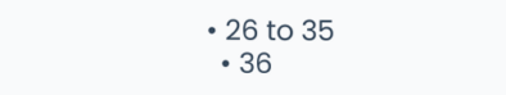• 26 to 35
  • 36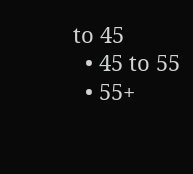to 45
  • 45 to 55
  • 55+